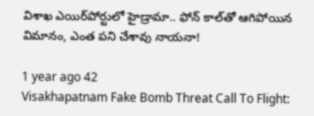విశాఖ ఎయిర్‌పోర్టులో హైడ్రామా.. ఫోన్ కాల్‌తో ఆగిపోయిన విమానం, ఎంత పని చేశావు నాయనా!

1 year ago 42
Visakhapatnam Fake Bomb Threat Call To Flight: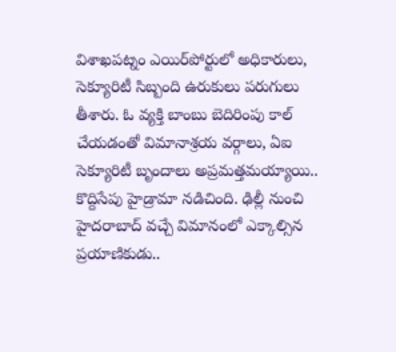విశాఖపట్నం ఎయిర్‌పోర్టులో అధికారులు, సెక్యూరిటీ సిబ్బంది ఉరుకులు పరుగులు తీశారు. ఓ వ్యక్తి బాంబు బెదిరింపు కాల్‌ చేయడంతో విమానాశ్రయ వర్గాలు, ఏఐ సెక్యూరిటీ బృందాలు అప్రమత్తమయ్యాయి.. కొద్దిసేపు హైడ్రామా నడిచింది. ఢిల్లీ నుంచి హైదరాబాద్ వచ్చే విమానంలో ఎక్కాల్సిన ప్రయాణికుడు..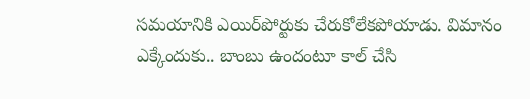సమయానికి ఎయిర్‌పోర్టుకు చేరుకోలేకపోయాడు. విమానం ఎక్కేందుకు.. బాంబు ఉందంటూ కాల్‌ చేసి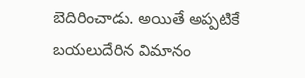బెదిరించాడు. అయితే అప్పటికే బయలుదేరిన విమానం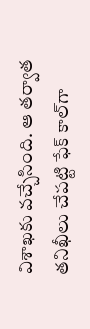విశాఖకు వచ్చేసింది. ఆ తర్వాత తనిఖీలు చేపట్టి ఫేక్ కాల్‌గా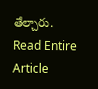తేల్చారు.
Read Entire Article